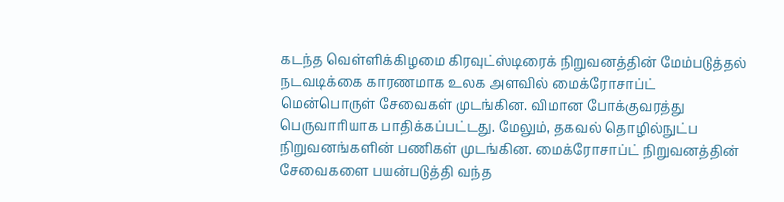கடந்த வெள்ளிக்கிழமை கிரவுட்ஸ்டிரைக் நிறுவனத்தின் மேம்படுத்தல் நடவடிக்கை காரணமாக உலக அளவில் மைக்ரோசாப்ட் மென்பொருள் சேவைகள் முடங்கின. விமான போக்குவரத்து பெருவாரியாக பாதிக்கப்பட்டது. மேலும், தகவல் தொழில்நுட்ப நிறுவனங்களின் பணிகள் முடங்கின. மைக்ரோசாப்ட் நிறுவனத்தின் சேவைகளை பயன்படுத்தி வந்த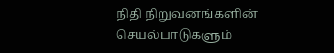நிதி நிறுவனங்களின் செயல்பாடுகளும்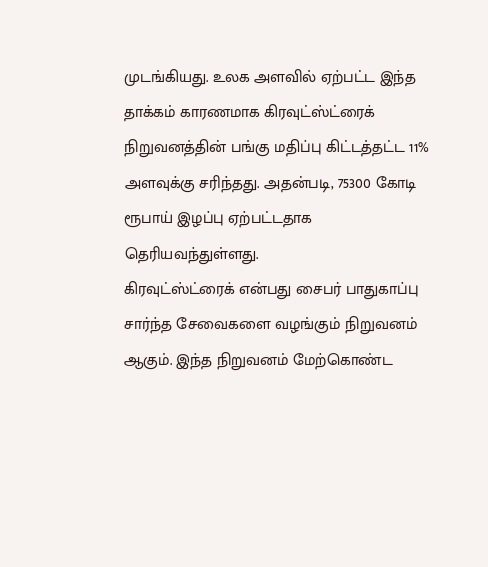முடங்கியது. உலக அளவில் ஏற்பட்ட இந்த தாக்கம் காரணமாக கிரவுட்ஸ்ட்ரைக் நிறுவனத்தின் பங்கு மதிப்பு கிட்டத்தட்ட 11% அளவுக்கு சரிந்தது. அதன்படி, 75300 கோடி ரூபாய் இழப்பு ஏற்பட்டதாக தெரியவந்துள்ளது.
கிரவுட்ஸ்ட்ரைக் என்பது சைபர் பாதுகாப்பு சார்ந்த சேவைகளை வழங்கும் நிறுவனம் ஆகும். இந்த நிறுவனம் மேற்கொண்ட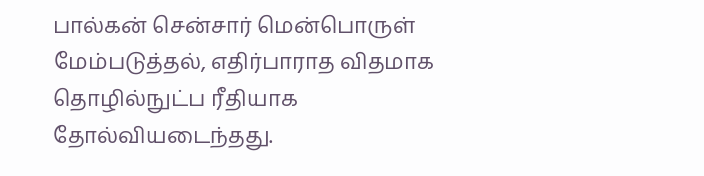பால்கன் சென்சார் மென்பொருள் மேம்படுத்தல், எதிர்பாராத விதமாக தொழில்நுட்ப ரீதியாக தோல்வியடைந்தது.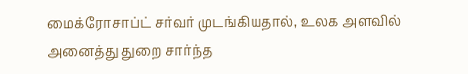மைக்ரோசாப்ட் சர்வர் முடங்கியதால், உலக அளவில் அனைத்து துறை சார்ந்த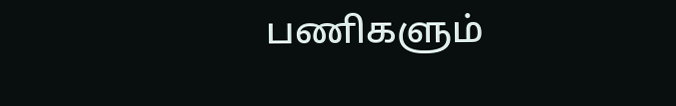பணிகளும்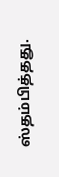ஸ்தம்பித்தது.